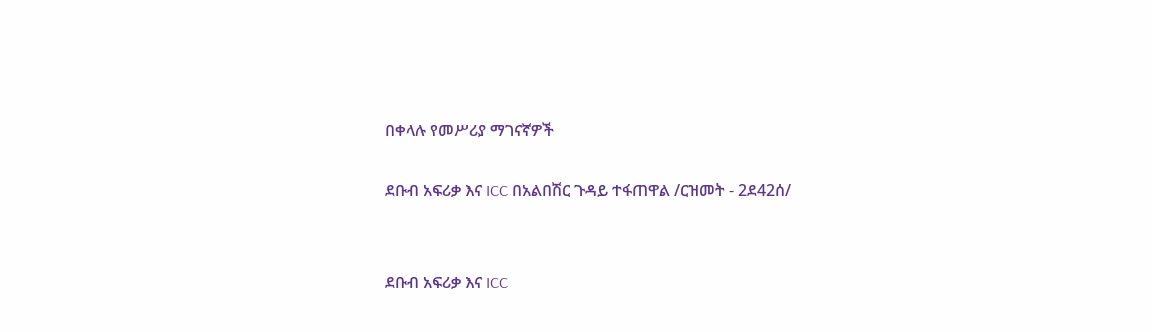በቀላሉ የመሥሪያ ማገናኛዎች

ደቡብ አፍሪቃ እና ICC በአልበሽር ጉዳይ ተፋጠዋል /ርዝመት - 2ደ42ሰ/


ደቡብ አፍሪቃ እና ICC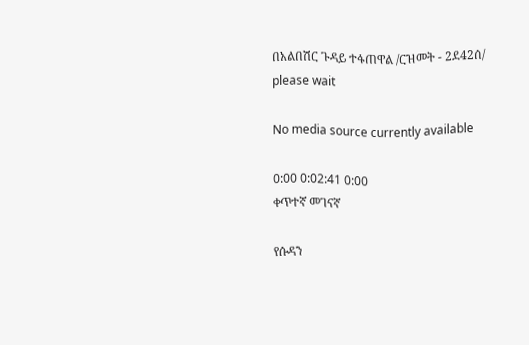በአልበሽር ጉዳይ ተፋጠዋል /ርዝመት - 2ደ42ሰ/
please wait

No media source currently available

0:00 0:02:41 0:00
ቀጥተኛ መገናኛ

የሱዳን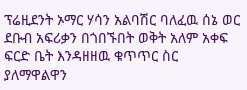ፕሬዚደንት ኦማር ሃሳን አልባሽር ባለፈዉ ሰኔ ወር ደቡብ አፍሪቃን በጎበኙበት ወቅት አለም አቀፍ ፍርድ ቤት እንዳዘዘዉ ቁጥጥር ስር ያለማዋልዋን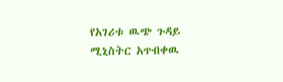የአገሪቱ ዉጭ ጉዳይ ሚኒስትር አጥብቀዉ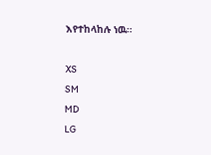እየተከላከሉ ነዉ።

XS
SM
MD
LG